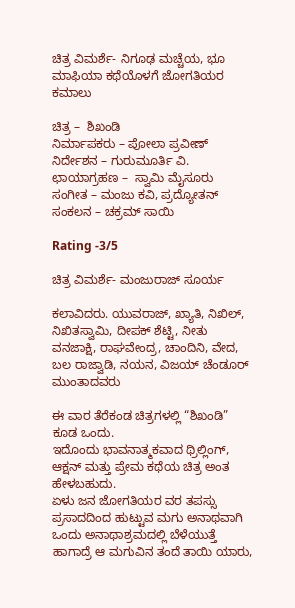ಚಿತ್ರ ವಿಮರ್ಶೆ- ನಿಗೂಢ ಮಚ್ಚೆಯ, ಭೂ ಮಾಫಿಯಾ ಕಥೆಯೊಳಗೆ ಜೋಗತಿಯರ ಕಮಾಲು

ಚಿತ್ರ –  ಶಿಖಂಡಿ
ನಿರ್ಮಾಪಕರು – ಪೋಲಾ ಪ್ರವೀಣ್
ನಿರ್ದೇಶನ – ಗುರುಮೂರ್ತಿ ವಿ.
ಛಾಯಾಗ್ರಹಣ –  ಸ್ವಾಮಿ ಮೈಸೂರು
ಸಂಗೀತ – ಮಂಜು ಕವಿ, ಪ್ರದ್ಯೋತನ್
ಸಂಕಲನ – ಚಕ್ರಮ್ ಸಾಯಿ

Rating -3/5

ಚಿತ್ರ ವಿಮರ್ಶೆ- ಮಂಜುರಾಜ್ ಸೂರ್ಯ

ಕಲಾವಿದರು. ಯುವರಾಜ್, ಖ್ಯಾತಿ‌, ನಿಖಿಲ್, ನಿಖಿತಸ್ವಾಮಿ, ದೀಪಕ್ ಶೆಟ್ಟಿ, ನೀತು ವನಜಾಕ್ಷಿ, ರಾಘವೇಂದ್ರ, ಚಾಂದಿನಿ, ವೇದ, ಬಲ ರಾಜ್ವಾಡಿ, ನಯನ, ವಿಜಯ್ ಚೆಂಡೂರ್ ಮುಂತಾದವರು

ಈ ವಾರ ತೆರೆಕಂಡ ಚಿತ್ರಗಳಲ್ಲಿ “ಶಿಖಂಡಿ”  ಕೂಡ ಒಂದು.
ಇದೊಂದು ಭಾವನಾತ್ಮಕವಾದ ಥ್ರಿಲ್ಲಿಂಗ್, ಆಕ್ಷನ್ ಮತ್ತು ಪ್ರೇಮ ಕಥೆಯ ಚಿತ್ರ ಅಂತ ಹೇಳಬಹುದು.
ಏಳು ಜನ ಜೋಗತಿಯರ ವರ ತಪಸ್ಸು ಪ್ರಸಾದದಿಂದ ಹುಟ್ಟುವ ಮಗು ಅನಾಥವಾಗಿ ಒಂದು ಅನಾಥಾಶ್ರಮದಲ್ಲಿ ಬೆಳೆಯುತ್ತೆ ಹಾಗಾದ್ರೆ ಆ ಮಗುವಿನ ತಂದೆ ತಾಯಿ ಯಾರು,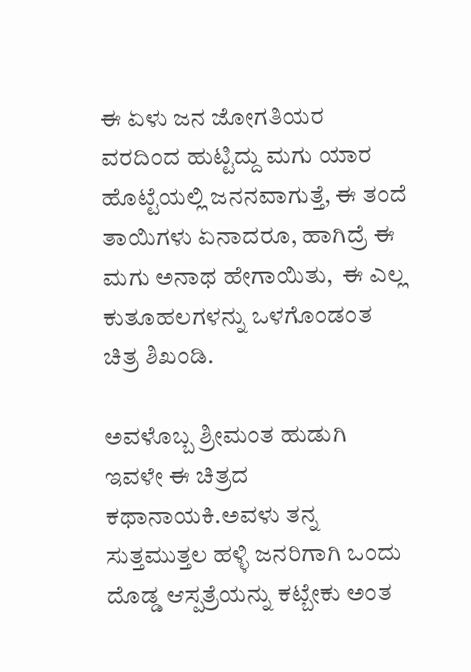ಈ ಏಳು ಜನ ಜೋಗತಿಯರ ವರದಿಂದ ಹುಟ್ಟಿದ್ದು ಮಗು ಯಾರ ಹೊಟ್ಟೆಯಲ್ಲಿ ಜನನವಾಗುತ್ತೆ, ಈ ತಂದೆ ತಾಯಿಗಳು ಏನಾದರೂ, ಹಾಗಿದ್ರೆ ಈ ಮಗು ಅನಾಥ ಹೇಗಾಯಿತು,  ಈ ಎಲ್ಲ ಕುತೂಹಲಗಳನ್ನು ಒಳಗೊಂಡಂತ ಚಿತ್ರ ಶಿಖಂಡಿ.

ಅವಳೊಬ್ಬ ಶ್ರೀಮಂತ ಹುಡುಗಿ ಇವಳೇ ಈ ಚಿತ್ರದ ಕಥಾನಾಯಕಿ.ಅವಳು ತನ್ನ ಸುತ್ತಮುತ್ತಲ ಹಳ್ಳಿ ಜನರಿಗಾಗಿ ಒಂದು ದೊಡ್ಡ ಆಸ್ಪತ್ರೆಯನ್ನು ಕಟ್ಬೇಕು ಅಂತ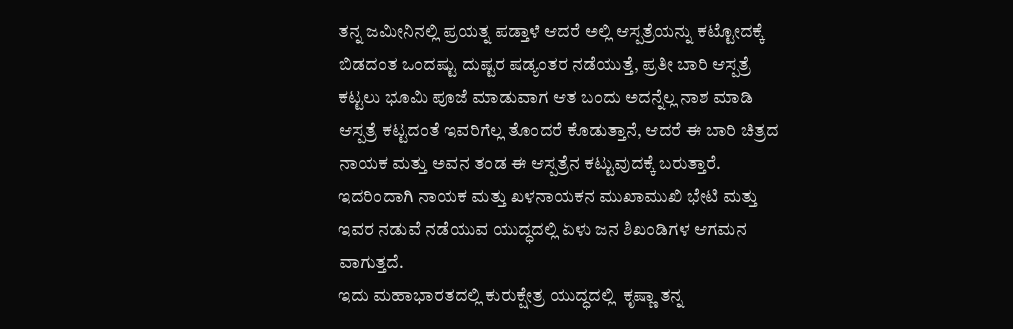ತನ್ನ ಜಮೀನಿನಲ್ಲಿ ಪ್ರಯತ್ನ ಪಡ್ತಾಳೆ ಆದರೆ ಅಲ್ಲಿ ಆಸ್ಪತ್ರೆಯನ್ನು ಕಟ್ಟೋದಕ್ಕೆ ಬಿಡದಂತ ಒಂದಷ್ಟು ದುಷ್ಟರ ಷಡ್ಯಂತರ ನಡೆಯುತ್ತೆ, ಪ್ರತೀ ಬಾರಿ ಆಸ್ಪತ್ರೆ ಕಟ್ಟಲು ಭೂಮಿ ಪೂಜೆ ಮಾಡುವಾಗ ಆತ ಬಂದು ಅದನ್ನೆಲ್ಲ ನಾಶ ಮಾಡಿ ಆಸ್ಪತ್ರೆ ಕಟ್ಟದಂತೆ ಇವರಿಗೆಲ್ಲ ತೊಂದರೆ ಕೊಡುತ್ತಾನೆ, ಆದರೆ ಈ ಬಾರಿ ಚಿತ್ರದ ನಾಯಕ ಮತ್ತು ಅವನ ತಂಡ ಈ ಆಸ್ಪತ್ರೆನ ಕಟ್ಟುವುದಕ್ಕೆ ಬರುತ್ತಾರೆ. ಇದರಿಂದಾಗಿ ನಾಯಕ ಮತ್ತು ಖಳನಾಯಕನ ಮುಖಾಮುಖಿ ಭೇಟಿ ಮತ್ತು  ಇವರ ನಡುವೆ ನಡೆಯುವ ಯುದ್ಧದಲ್ಲಿ ಏಳು ಜನ ಶಿಖಂಡಿಗಳ ಆಗಮನ ವಾಗುತ್ತದೆ.
ಇದು ಮಹಾಭಾರತದಲ್ಲಿ ಕುರುಕ್ಷೇತ್ರ ಯುದ್ಧದಲ್ಲಿ  ಕೃಷ್ಣಾ ತನ್ನ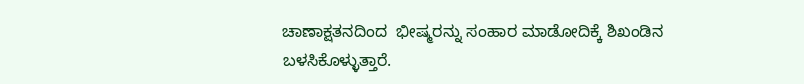ಚಾಣಾಕ್ಷತನದಿಂದ  ಭೀಷ್ಮರನ್ನು ಸಂಹಾರ ಮಾಡೋದಿಕ್ಕೆ ಶಿಖಂಡಿನ ಬಳಸಿಕೊಳ್ಳುತ್ತಾರೆ.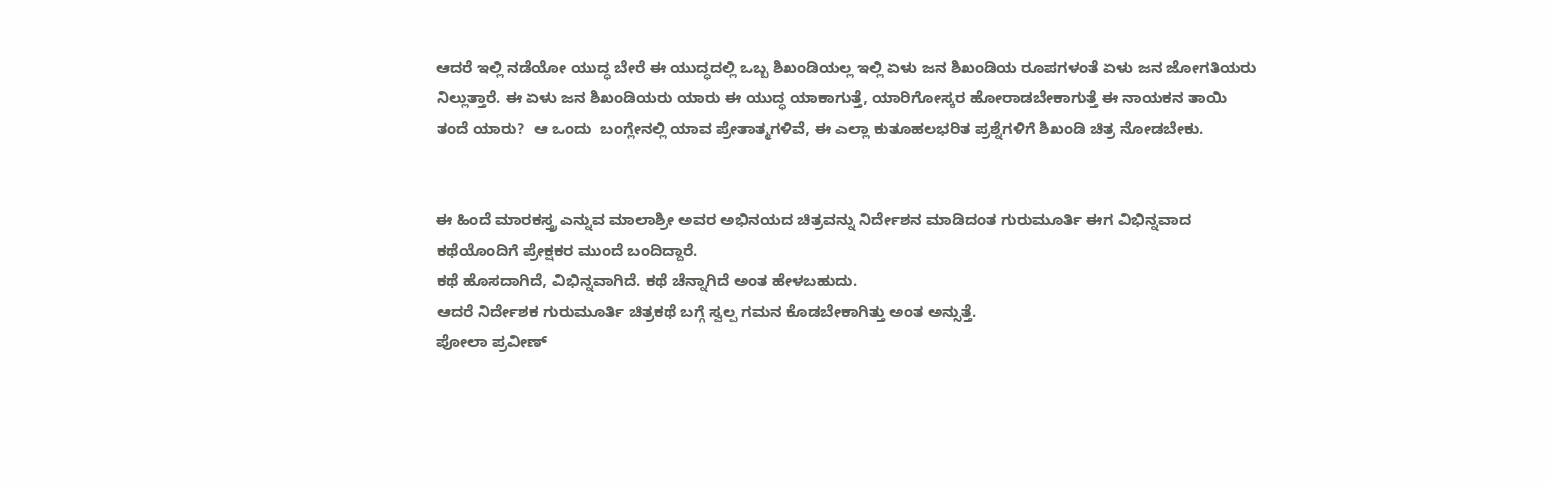ಆದರೆ ಇಲ್ಲಿ ನಡೆಯೋ ಯುದ್ಧ ಬೇರೆ ಈ ಯುದ್ಧದಲ್ಲಿ ಒಬ್ಬ ಶಿಖಂಡಿಯಲ್ಲ ಇಲ್ಲಿ ಏಳು ಜನ ಶಿಖಂಡಿಯ ರೂಪಗಳಂತೆ ಏಳು ಜನ ಜೋಗತಿಯರು ನಿಲ್ಲುತ್ತಾರೆ. ಈ ಏಳು ಜನ ಶಿಖಂಡಿಯರು ಯಾರು ಈ ಯುದ್ಧ ಯಾಕಾಗುತ್ತೆ, ಯಾರಿಗೋಸ್ಕರ ಹೋರಾಡಬೇಕಾಗುತ್ತೆ ಈ ನಾಯಕನ ತಾಯಿ ತಂದೆ ಯಾರು?  ಆ ಒಂದು  ಬಂಗ್ಲೇನಲ್ಲಿ ಯಾವ ಪ್ರೇತಾತ್ಮಗಳಿವೆ, ಈ ಎಲ್ಲಾ ಕುತೂಹಲಭರಿತ ಪ್ರಶ್ನೆಗಳಿಗೆ ಶಿಖಂಡಿ ಚಿತ್ರ ನೋಡಬೇಕು.


ಈ ಹಿಂದೆ ಮಾರಕಸ್ತ್ರ ಎನ್ನುವ ಮಾಲಾಶ್ರೀ ಅವರ ಅಭಿನಯದ ಚಿತ್ರವನ್ನು ನಿರ್ದೇಶನ ಮಾಡಿದಂತ ಗುರುಮೂರ್ತಿ ಈಗ ವಿಭಿನ್ನವಾದ ಕಥೆಯೊಂದಿಗೆ ಪ್ರೇಕ್ಷಕರ ಮುಂದೆ ಬಂದಿದ್ದಾರೆ.
ಕಥೆ ಹೊಸದಾಗಿದೆ, ವಿಭಿನ್ನವಾಗಿದೆ. ಕಥೆ ಚೆನ್ನಾಗಿದೆ ಅಂತ ಹೇಳಬಹುದು.
ಆದರೆ ನಿರ್ದೇಶಕ ಗುರುಮೂರ್ತಿ ಚಿತ್ರಕಥೆ ಬಗ್ಗೆ ಸ್ವಲ್ಪ ಗಮನ ಕೊಡಬೇಕಾಗಿತ್ತು ಅಂತ ಅನ್ಸುತ್ತೆ.
ಪೋಲಾ ಪ್ರವೀಣ್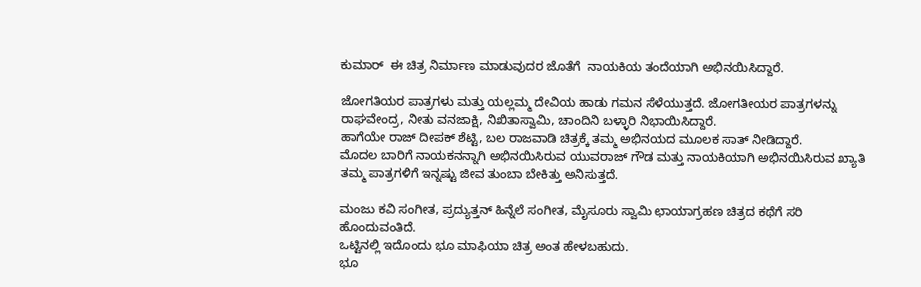ಕುಮಾರ್  ಈ ಚಿತ್ರ ನಿರ್ಮಾಣ ಮಾಡುವುದರ ಜೊತೆಗೆ  ನಾಯಕಿಯ ತಂದೆಯಾಗಿ ಅಭಿನಯಿಸಿದ್ದಾರೆ.

ಜೋಗತಿಯರ ಪಾತ್ರಗಳು ಮತ್ತು ಯಲ್ಲಮ್ಮ ದೇವಿಯ ಹಾಡು ಗಮನ ಸೆಳೆಯುತ್ತದೆ. ಜೋಗತೀಯರ ಪಾತ್ರಗಳನ್ನು ರಾಘವೇಂದ್ರ, ನೀತು ವನಜಾಕ್ಷಿ, ನಿಖಿತಾಸ್ವಾಮಿ, ಚಾಂದಿನಿ ಬಳ್ಳಾರಿ ನಿಭಾಯಿಸಿದ್ದಾರೆ.
ಹಾಗೆಯೇ ರಾಜ್ ದೀಪಕ್ ಶೆಟ್ಟಿ, ಬಲ ರಾಜವಾಡಿ ಚಿತ್ರಕ್ಕೆ ತಮ್ಮ ಅಭಿನಯದ ಮೂಲಕ ಸಾತ್ ನೀಡಿದ್ದಾರೆ.
ಮೊದಲ ಬಾರಿಗೆ ನಾಯಕನನ್ನಾಗಿ ಅಭಿನಯಿಸಿರುವ ಯುವರಾಜ್ ಗೌಡ ಮತ್ತು ನಾಯಕಿಯಾಗಿ ಅಭಿನಯಿಸಿರುವ ಖ್ಯಾತಿ
ತಮ್ಮ ಪಾತ್ರಗಳಿಗೆ ಇನ್ನಷ್ಟು ಜೀವ ತುಂಬಾ ಬೇಕಿತ್ತು ಅನಿಸುತ್ತದೆ.

ಮಂಜು ಕವಿ ಸಂಗೀತ, ಪ್ರದ್ಯುತ್ತನ್ ಹಿನ್ನೆಲೆ ಸಂಗೀತ, ಮೈಸೂರು ಸ್ವಾಮಿ ಛಾಯಾಗ್ರಹಣ ಚಿತ್ರದ ಕಥೆಗೆ ಸರಿ ಹೊಂದುವಂತಿದೆ.
ಒಟ್ಟಿನಲ್ಲಿ ಇದೊಂದು ಭೂ ಮಾಫಿಯಾ ಚಿತ್ರ ಅಂತ ಹೇಳಬಹುದು.
ಭೂ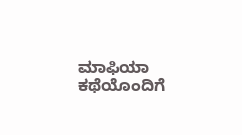ಮಾಫಿಯಾ ಕಥೆಯೊಂದಿಗೆ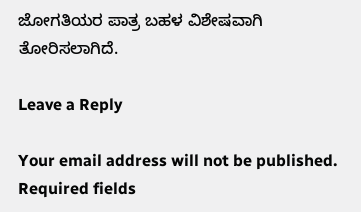ಜೋಗತಿಯರ ಪಾತ್ರ ಬಹಳ ವಿಶೇಷವಾಗಿ ತೋರಿಸಲಾಗಿದೆ.

Leave a Reply

Your email address will not be published. Required fields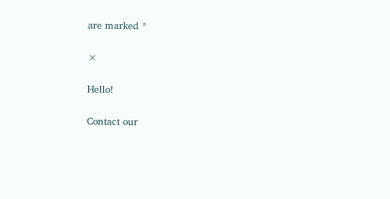are marked *

×

Hello!

Contact our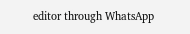editor through WhatsApp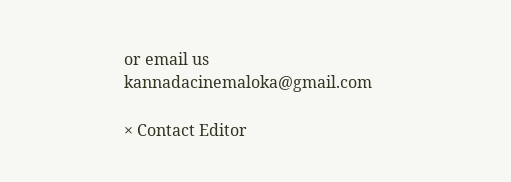or email us kannadacinemaloka@gmail.com

× Contact Editor